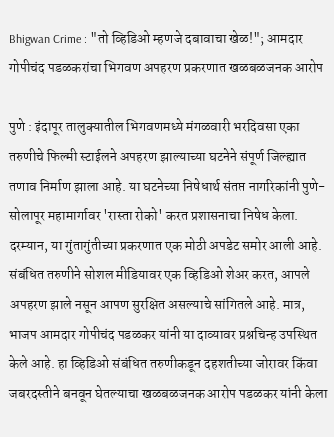Bhigwan Crime : "तो व्हिडिओ म्हणजे दबावाचा खेळ!"; आमदार गोपीचंद पडळकरांचा भिगवण अपहरण प्रकरणात खळबळजनक आरोप

पुणे : इंदापूर तालुक्यातील भिगवणमध्ये मंगळवारी भरदिवसा एका तरुणीचे फिल्मी स्टाईलने अपहरण झाल्याच्या घटनेने संपूर्ण जिल्ह्यात तणाव निर्माण झाला आहे. या घटनेच्या निषेधार्थ संतप्त नागरिकांनी पुणे-सोलापूर महामार्गावर 'रास्ता रोको' करत प्रशासनाचा निषेध केला. दरम्यान, या गुंतागुंतीच्या प्रकरणात एक मोठी अपडेट समोर आली आहे. संबंधित तरुणीने सोशल मीडियावर एक व्हिडिओ शेअर करत, आपले अपहरण झाले नसून आपण सुरक्षित असल्याचे सांगितले आहे. मात्र, भाजप आमदार गोपीचंद पडळकर यांनी या दाव्यावर प्रश्नचिन्ह उपस्थित केले आहे. हा व्हिडिओ संबंधित तरुणीकडून दहशतीच्या जोरावर किंवा जबरदस्तीने बनवून घेतल्याचा खळबळजनक आरोप पडळकर यांनी केला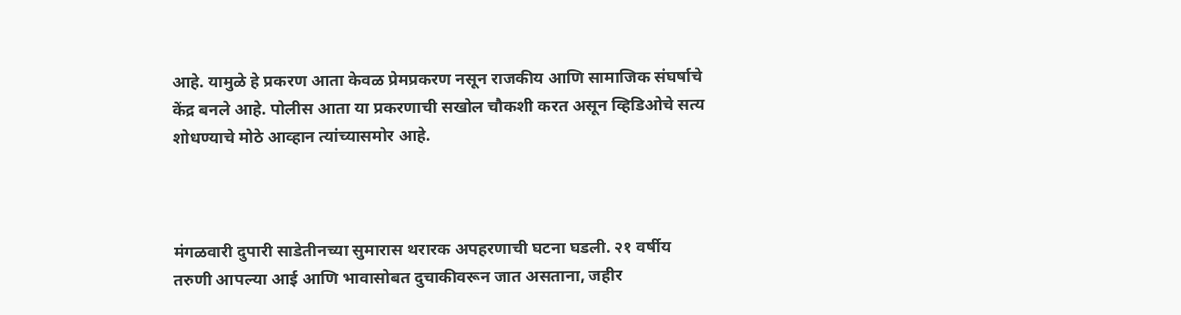आहे. यामुळे हे प्रकरण आता केवळ प्रेमप्रकरण नसून राजकीय आणि सामाजिक संघर्षाचे केंद्र बनले आहे. पोलीस आता या प्रकरणाची सखोल चौकशी करत असून व्हिडिओचे सत्य शोधण्याचे मोठे आव्हान त्यांच्यासमोर आहे.



मंगळवारी दुपारी साडेतीनच्या सुमारास थरारक अपहरणाची घटना घडली. २१ वर्षीय तरुणी आपल्या आई आणि भावासोबत दुचाकीवरून जात असताना, जहीर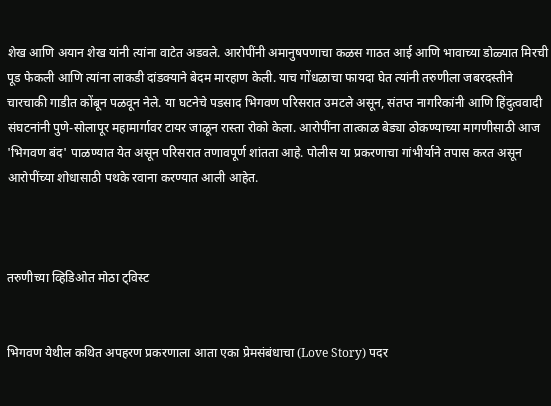शेख आणि अयान शेख यांनी त्यांना वाटेत अडवले. आरोपींनी अमानुषपणाचा कळस गाठत आई आणि भावाच्या डोळ्यात मिरची पूड फेकली आणि त्यांना लाकडी दांडक्याने बेदम मारहाण केली. याच गोंधळाचा फायदा घेत त्यांनी तरुणीला जबरदस्तीने चारचाकी गाडीत कोंबून पळवून नेले. या घटनेचे पडसाद भिगवण परिसरात उमटले असून, संतप्त नागरिकांनी आणि हिंदुत्ववादी संघटनांनी पुणे-सोलापूर महामार्गावर टायर जाळून रास्ता रोको केला. आरोपींना तात्काळ बेड्या ठोकण्याच्या मागणीसाठी आज 'भिगवण बंद' पाळण्यात येत असून परिसरात तणावपूर्ण शांतता आहे. पोलीस या प्रकरणाचा गांभीर्याने तपास करत असून आरोपींच्या शोधासाठी पथके रवाना करण्यात आली आहेत.



तरुणीच्या व्हिडिओत मोठा ट्विस्ट


भिगवण येथील कथित अपहरण प्रकरणाला आता एका प्रेमसंबंधाचा (Love Story) पदर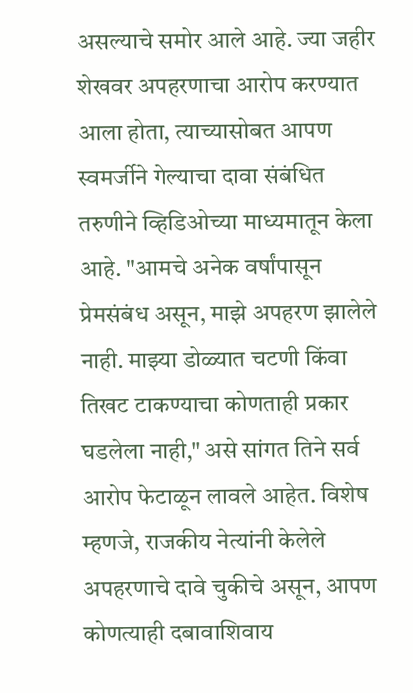असल्याचे समोर आले आहे. ज्या जहीर शेखवर अपहरणाचा आरोप करण्यात आला होता, त्याच्यासोबत आपण स्वमर्जीने गेल्याचा दावा संबंधित तरुणीने व्हिडिओच्या माध्यमातून केला आहे. "आमचे अनेक वर्षांपासून प्रेमसंबंध असून, माझे अपहरण झालेले नाही. माझ्या डोळ्यात चटणी किंवा तिखट टाकण्याचा कोणताही प्रकार घडलेला नाही," असे सांगत तिने सर्व आरोप फेटाळून लावले आहेत. विशेष म्हणजे, राजकीय नेत्यांनी केलेले अपहरणाचे दावे चुकीचे असून, आपण कोणत्याही दबावाशिवाय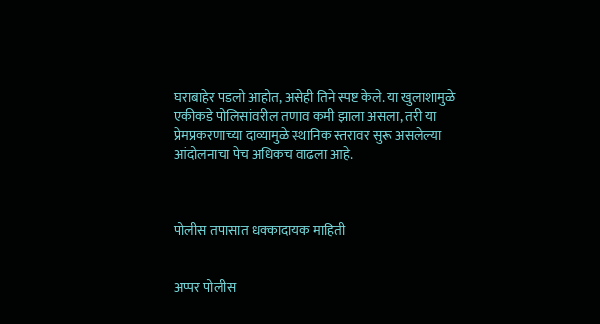घराबाहेर पडलो आहोत, असेही तिने स्पष्ट केले. या खुलाशामुळे एकीकडे पोलिसांवरील तणाव कमी झाला असला, तरी या प्रेमप्रकरणाच्या दाव्यामुळे स्थानिक स्तरावर सुरू असलेल्या आंदोलनाचा पेच अधिकच वाढला आहे.



पोलीस तपासात धक्कादायक माहिती


अप्पर पोलीस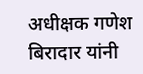अधीक्षक गणेश बिरादार यांनी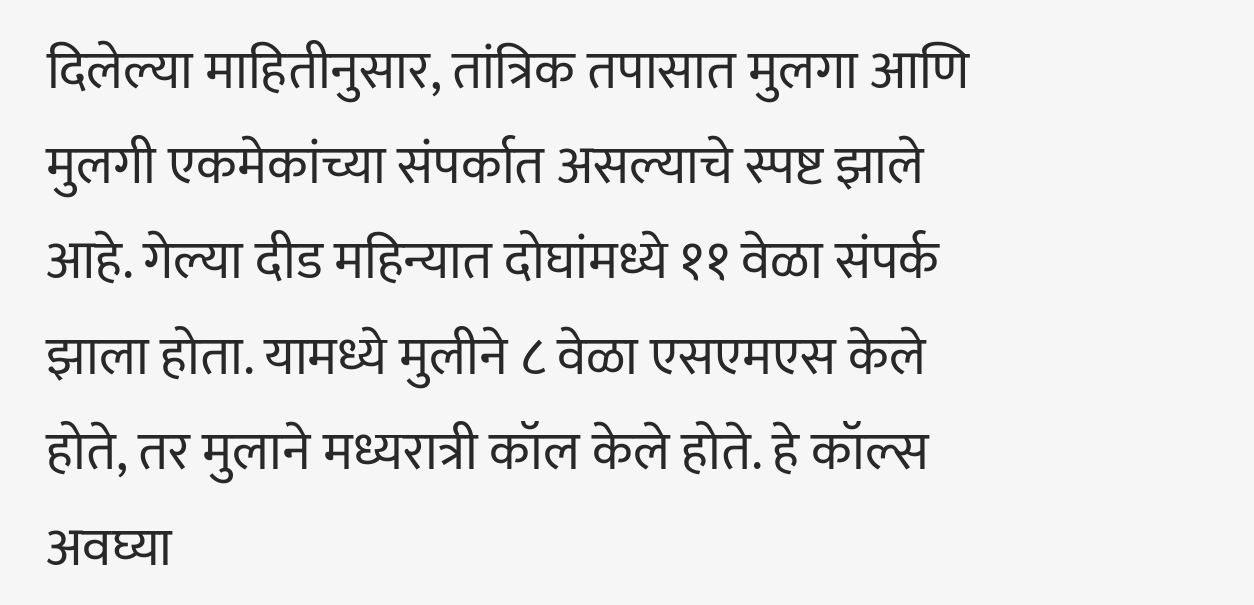दिलेल्या माहितीनुसार, तांत्रिक तपासात मुलगा आणि मुलगी एकमेकांच्या संपर्कात असल्याचे स्पष्ट झाले आहे. गेल्या दीड महिन्यात दोघांमध्ये ११ वेळा संपर्क झाला होता. यामध्ये मुलीने ८ वेळा एसएमएस केले होते, तर मुलाने मध्यरात्री कॉल केले होते. हे कॉल्स अवघ्या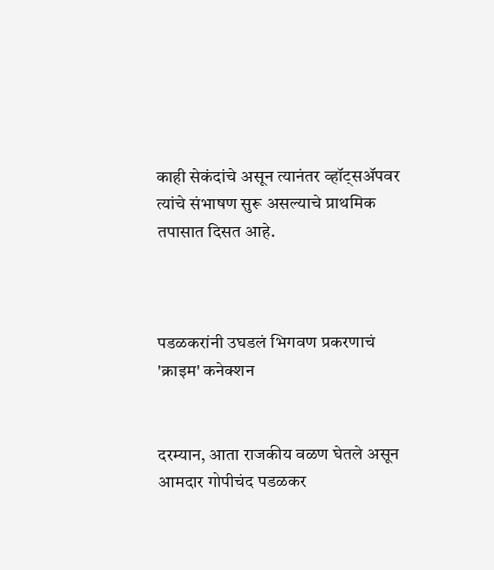काही सेकंदांचे असून त्यानंतर व्हॉट्सॲपवर त्यांचे संभाषण सुरू असल्याचे प्राथमिक तपासात दिसत आहे.



पडळकरांनी उघडलं भिगवण प्रकरणाचं 'क्राइम' कनेक्शन


दरम्यान, आता राजकीय वळण घेतले असून आमदार गोपीचंद पडळकर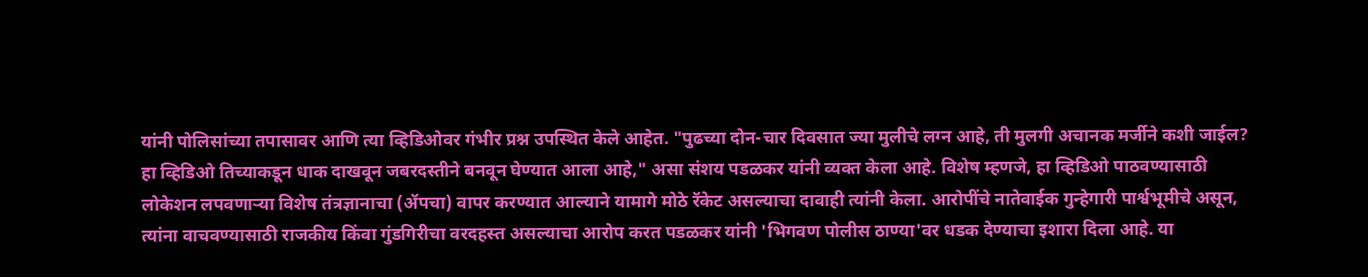यांनी पोलिसांच्या तपासावर आणि त्या व्हिडिओवर गंभीर प्रश्न उपस्थित केले आहेत. "पुढच्या दोन-चार दिवसात ज्या मुलीचे लग्न आहे, ती मुलगी अचानक मर्जीने कशी जाईल? हा व्हिडिओ तिच्याकडून धाक दाखवून जबरदस्तीने बनवून घेण्यात आला आहे," असा संशय पडळकर यांनी व्यक्त केला आहे. विशेष म्हणजे, हा व्हिडिओ पाठवण्यासाठी लोकेशन लपवणाऱ्या विशेष तंत्रज्ञानाचा (ॲपचा) वापर करण्यात आल्याने यामागे मोठे रॅकेट असल्याचा दावाही त्यांनी केला. आरोपींचे नातेवाईक गुन्हेगारी पार्श्वभूमीचे असून, त्यांना वाचवण्यासाठी राजकीय किंवा गुंडगिरीचा वरदहस्त असल्याचा आरोप करत पडळकर यांनी 'भिगवण पोलीस ठाण्या'वर धडक देण्याचा इशारा दिला आहे. या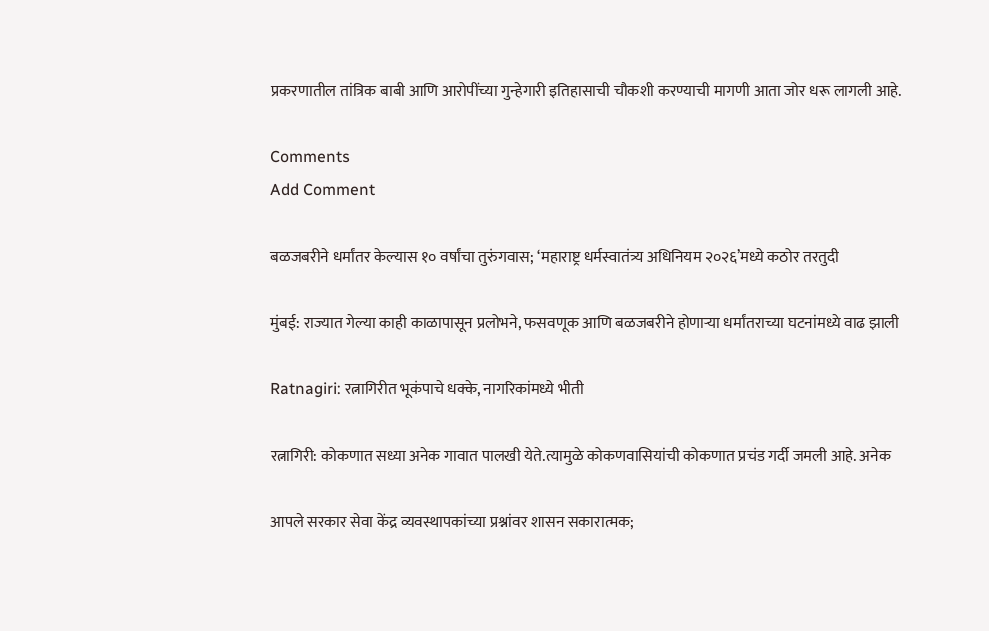प्रकरणातील तांत्रिक बाबी आणि आरोपींच्या गुन्हेगारी इतिहासाची चौकशी करण्याची मागणी आता जोर धरू लागली आहे.

Comments
Add Comment

बळजबरीने धर्मांतर केल्यास १० वर्षांचा तुरुंगवास; ‘महाराष्ट्र धर्मस्वातंत्र्य अधिनियम २०२६’मध्ये कठोर तरतुदी

मुंबई: राज्यात गेल्या काही काळापासून प्रलोभने, फसवणूक आणि बळजबरीने होणाऱ्या धर्मांतराच्या घटनांमध्ये वाढ झाली

Ratnagiri: रत्नागिरीत भूकंपाचे धक्के, नागरिकांमध्ये भीती

रत्नागिरी: कोकणात सध्या अनेक गावात पालखी येते.त्यामुळे कोकणवासियांची कोकणात प्रचंड गर्दी जमली आहे. अनेक

आपले सरकार सेवा केंद्र व्यवस्थापकांच्या प्रश्नांवर शासन सकारात्मक;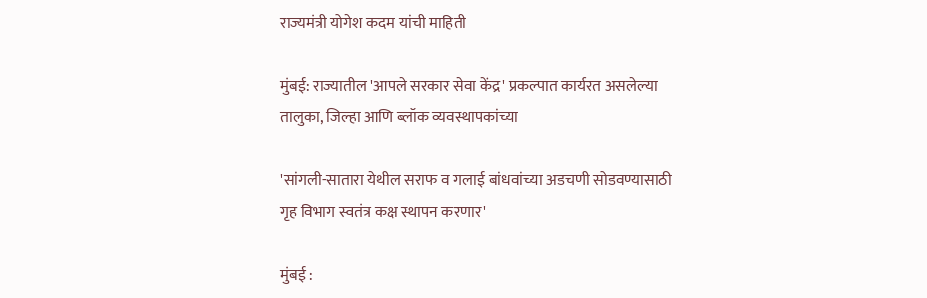राज्यमंत्री योगेश कदम यांची माहिती

मुंबई: राज्यातील 'आपले सरकार सेवा केंद्र' प्रकल्पात कार्यरत असलेल्या तालुका, जिल्हा आणि ब्लॉक व्यवस्थापकांच्या

'सांगली-सातारा येथील सराफ व गलाई बांधवांच्या अडचणी सोडवण्यासाठी गृह विभाग स्वतंत्र कक्ष स्थापन करणार'

मुंबई :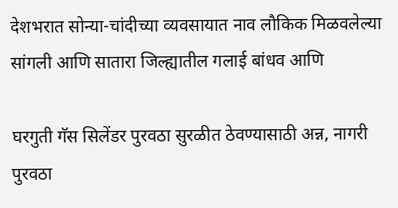देशभरात सोन्या-चांदीच्या व्यवसायात नाव लौकिक मिळवलेल्या सांगली आणि सातारा जिल्ह्यातील गलाई बांधव आणि

घरगुती गॅस सिलेंडर पुरवठा सुरळीत ठेवण्यासाठी अन्न, नागरी पुरवठा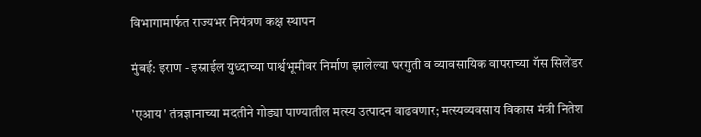विभागामार्फत राज्यभर नियंत्रण कक्ष स्थापन

मुंबई: इराण - इस्राईल युध्दाच्या पार्श्वभूमीवर निर्माण झालेल्या घरगुती व व्यावसायिक वापराच्या गॅस सिलेंडर

'एआय' तंत्रज्ञानाच्या मदतीने गोड्या पाण्यातील मत्स्य उत्पादन वाढवणार; मत्स्यव्यवसाय विकास मंत्री नितेश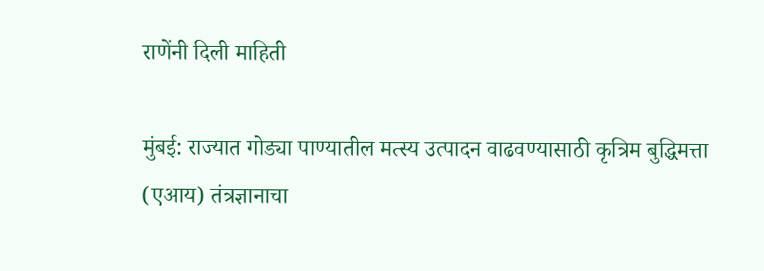राणेंनी दिली माहिती

मुंबई: राज्यात गोड्या पाण्यातील मत्स्य उत्पादन वाढवण्यासाठी कृत्रिम बुद्धिमत्ता (एआय) तंत्रज्ञानाचा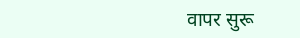वापर सुरू